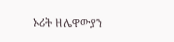ኦሪት ዘሌዋውያን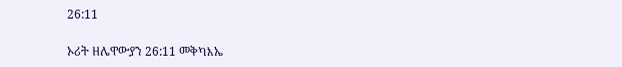26:11

ኦሪት ዘሌዋውያን 26:11 መቅካእኤ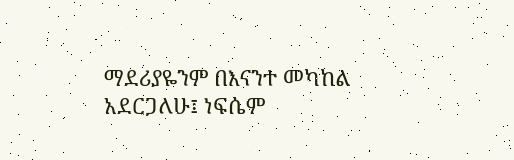ማደሪያዬንም በእናንተ መካከል አደርጋለሁ፤ ነፍሴም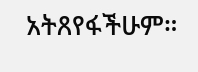አትጸየፋችሁም።